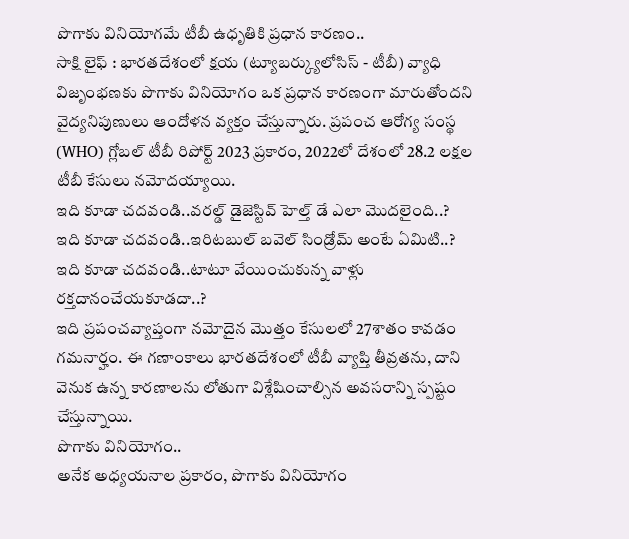పొగాకు వినియోగమే టీబీ ఉధృతికి ప్రధాన కారణం..
సాక్షి లైఫ్ : భారతదేశంలో క్షయ (ట్యూబర్క్యులోసిస్ - టీబీ) వ్యాధి విజృంభణకు పొగాకు వినియోగం ఒక ప్రధాన కారణంగా మారుతోందని వైద్యనిపుణులు ఆందోళన వ్యక్తం చేస్తున్నారు. ప్రపంచ ఆరోగ్య సంస్థ (WHO) గ్లోబల్ టీబీ రిపోర్ట్ 2023 ప్రకారం, 2022లో దేశంలో 28.2 లక్షల టీబీ కేసులు నమోదయ్యాయి.
ఇది కూడా చదవండి..వరల్డ్ డైజెస్టివ్ హెల్త్ డే ఎలా మొదలైంది..?
ఇది కూడా చదవండి..ఇరిటబుల్ బవెల్ సిండ్రోమ్ అంటే ఏమిటి..?
ఇది కూడా చదవండి..టాటూ వేయించుకున్న వాళ్లు రక్తదానంచేయకూడదా..?
ఇది ప్రపంచవ్యాప్తంగా నమోదైన మొత్తం కేసులలో 27శాతం కావడం గమనార్హం. ఈ గణాంకాలు భారతదేశంలో టీబీ వ్యాప్తి తీవ్రతను, దాని వెనుక ఉన్న కారణాలను లోతుగా విశ్లేషించాల్సిన అవసరాన్ని స్పష్టం చేస్తున్నాయి.
పొగాకు వినియోగం..
అనేక అధ్యయనాల ప్రకారం, పొగాకు వినియోగం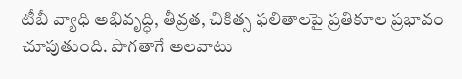టీబీ వ్యాధి అభివృద్ధి, తీవ్రత, చికిత్స ఫలితాలపై ప్రతికూల ప్రభావం చూపుతుంది. పొగతాగే అలవాటు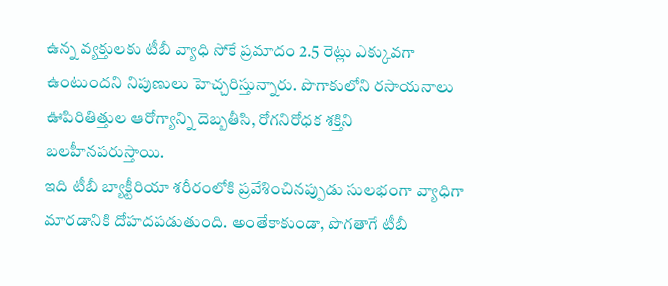ఉన్న వ్యక్తులకు టీబీ వ్యాధి సోకే ప్రమాదం 2.5 రెట్లు ఎక్కువగా ఉంటుందని నిపుణులు హెచ్చరిస్తున్నారు. పొగాకులోని రసాయనాలు ఊపిరితిత్తుల ఆరోగ్యాన్ని దెబ్బతీసి, రోగనిరోధక శక్తిని బలహీనపరుస్తాయి.
ఇది టీబీ బ్యాక్టీరియా శరీరంలోకి ప్రవేశించినప్పుడు సులభంగా వ్యాధిగా మారడానికి దోహదపడుతుంది. అంతేకాకుండా, పొగతాగే టీబీ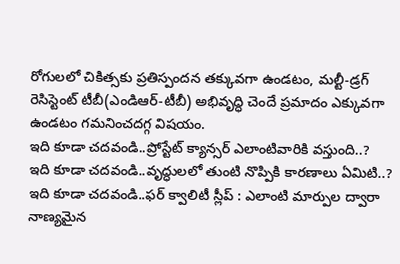రోగులలో చికిత్సకు ప్రతిస్పందన తక్కువగా ఉండటం, మల్టీ-డ్రగ్ రెసిస్టెంట్ టీబీ(ఎండిఆర్-టీబీ) అభివృద్ధి చెందే ప్రమాదం ఎక్కువగా ఉండటం గమనించదగ్గ విషయం.
ఇది కూడా చదవండి..ప్రోస్టేట్ క్యాన్సర్ ఎలాంటివారికి వస్తుంది..?
ఇది కూడా చదవండి..వృద్ధులలో తుంటి నొప్పికి కారణాలు ఏమిటి..?
ఇది కూడా చదవండి..ఫర్ క్వాలిటీ స్లీప్ : ఎలాంటి మార్పుల ద్వారా నాణ్యమైన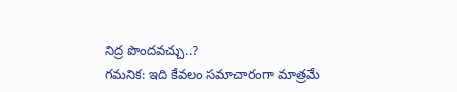నిద్ర పొందవచ్చు..?
గమనిక: ఇది కేవలం సమాచారంగా మాత్రమే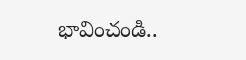భావించండి..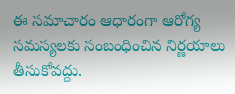ఈ సమాచారం ఆధారంగా ఆరోగ్య సమస్యలకు సంబంధించిన నిర్ణయాలు తీసుకోవద్దు.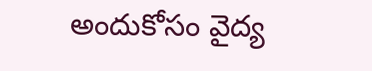అందుకోసం వైద్య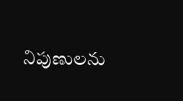నిపుణులను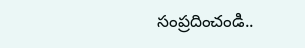సంప్రదించండి..